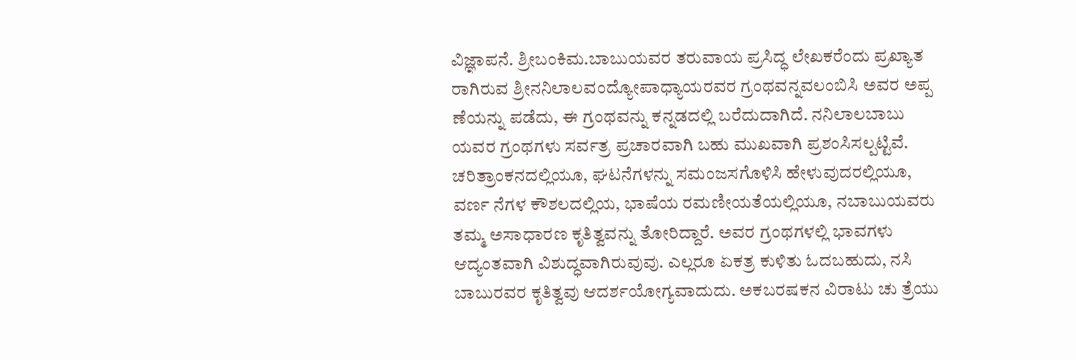ವಿಜ್ಞಾಪನೆ. ಶ್ರೀಬಂಕಿಮ.ಬಾಬುಯವರ ತರುವಾಯ ಪ್ರಸಿದ್ಧ ಲೇಖಕರೆಂದು ಪ್ರಖ್ಯಾತ ರಾಗಿರುವ ಶ್ರೀನನಿಲಾಲವಂದ್ಯೋಪಾಧ್ಯಾಯರವರ ಗ್ರಂಥವನ್ನವಲಂಬಿಸಿ ಅವರ ಅಪ್ಪ ಣೆಯನ್ನು ಪಡೆದು, ಈ ಗ್ರಂಥವನ್ನು ಕನ್ನಡದಲ್ಲಿ ಬರೆದುದಾಗಿದೆ. ನನಿಲಾಲಬಾಬು ಯವರ ಗ್ರಂಥಗಳು ಸರ್ವತ್ರ ಪ್ರಚಾರವಾಗಿ ಬಹು ಮುಖವಾಗಿ ಪ್ರಶಂಸಿಸಲ್ಪಟ್ಟಿವೆ. ಚರಿತ್ರಾಂಕನದಲ್ಲಿಯೂ, ಘಟನೆಗಳನ್ನು ಸಮಂಜಸಗೊಳಿಸಿ ಹೇಳುವುದರಲ್ಲಿಯೂ, ವರ್ಣ ನೆಗಳ ಕೌಶಲದಲ್ಲಿಯ, ಭಾಷೆಯ ರಮಣೀಯತೆಯಲ್ಲಿಯೂ, ನಬಾಬುಯವರು ತಮ್ಮ ಅಸಾಧಾರಣ ಕೃತಿತ್ವವನ್ನು ತೋರಿದ್ದಾರೆ. ಅವರ ಗ್ರಂಥಗಳಲ್ಲಿ ಭಾವಗಳು ಆದ್ಯಂತವಾಗಿ ವಿಶುದ್ಧವಾಗಿರುವುವು. ಎಲ್ಲರೂ ಏಕತ್ರ ಕುಳಿತು ಓದಬಹುದು, ನಸಿ ಬಾಬುರವರ ಕೃತಿತ್ವವು ಆದರ್ಶಯೋಗ್ಯವಾದುದು. ಅಕಬರಷಕನ ವಿರಾಟು ಚು ತ್ರೆಯು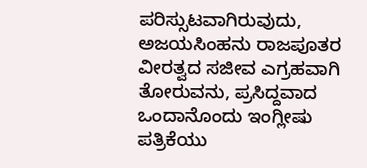ಪರಿಸ್ಸುಟವಾಗಿರುವುದು, ಅಜಯಸಿಂಹನು ರಾಜಪೂತರ ವೀರತ್ವದ ಸಜೀವ ಎಗ್ರಹವಾಗಿ ತೋರುವನು, ಪ್ರಸಿದ್ದವಾದ ಒಂದಾನೊಂದು ಇಂಗ್ಲೀಷು ಪತ್ರಿಕೆಯು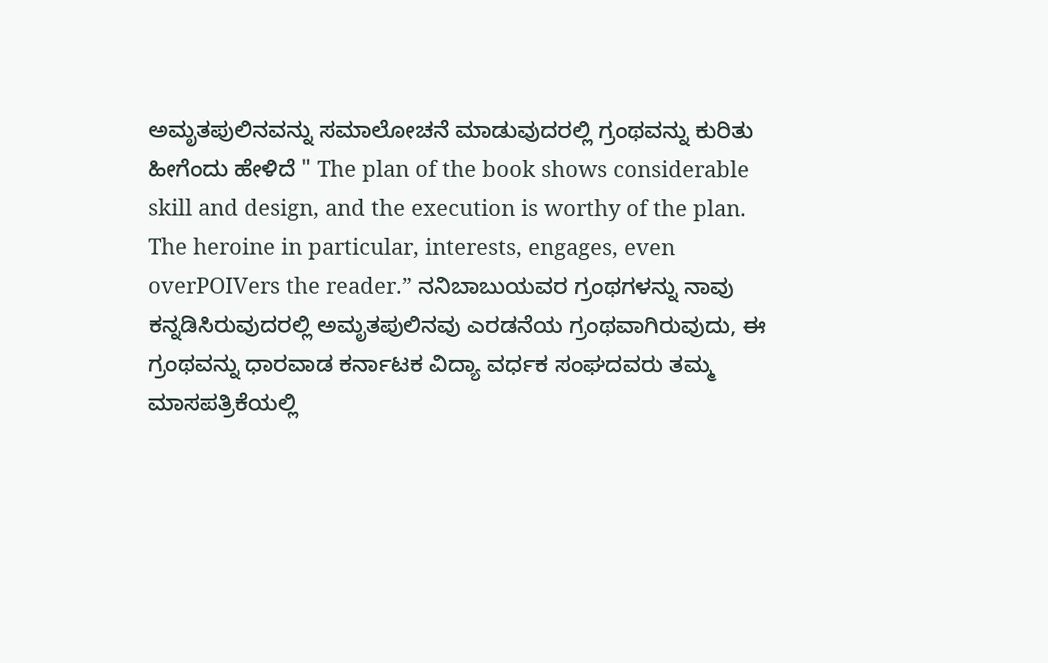ಅಮೃತಪುಲಿನವನ್ನು ಸಮಾಲೋಚನೆ ಮಾಡುವುದರಲ್ಲಿ ಗ್ರಂಥವನ್ನು ಕುರಿತು ಹೀಗೆಂದು ಹೇಳಿದೆ " The plan of the book shows considerable skill and design, and the execution is worthy of the plan. The heroine in particular, interests, engages, even overPOIVers the reader.” ನನಿಬಾಬುಯವರ ಗ್ರಂಥಗಳನ್ನು ನಾವು ಕನ್ನಡಿಸಿರುವುದರಲ್ಲಿ ಅಮೃತಪುಲಿನವು ಎರಡನೆಯ ಗ್ರಂಥವಾಗಿರುವುದು, ಈ ಗ್ರಂಥವನ್ನು ಧಾರವಾಡ ಕರ್ನಾಟಕ ವಿದ್ಯಾ ವರ್ಧಕ ಸಂಘದವರು ತಮ್ಮ ಮಾಸಪತ್ರಿಕೆಯಲ್ಲಿ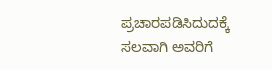ಪ್ರಚಾರಪಡಿಸಿದುದಕ್ಕೆ ಸಲವಾಗಿ ಅವರಿಗೆ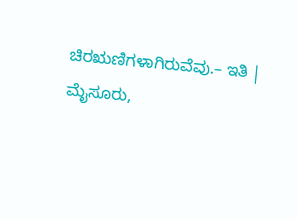ಚಿರಋಣಿಗಳಾಗಿರುವೆವು.– ಇತಿ | ಮೈಸೂರು,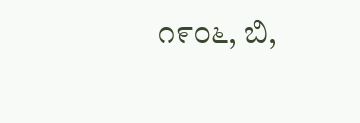೧೯೦೬, ಬಿ,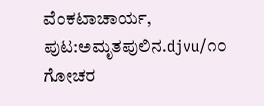ವೆಂಕಟಾಚಾರ್ಯ,
ಪುಟ:ಅಮೃತಪುಲಿನ.djvu/೧೦
ಗೋಚರ